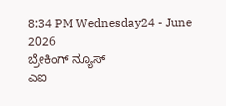8:34 PM Wednesday24 - June 2026
ಬ್ರೇಕಿಂಗ್ ನ್ಯೂಸ್
ಎಐ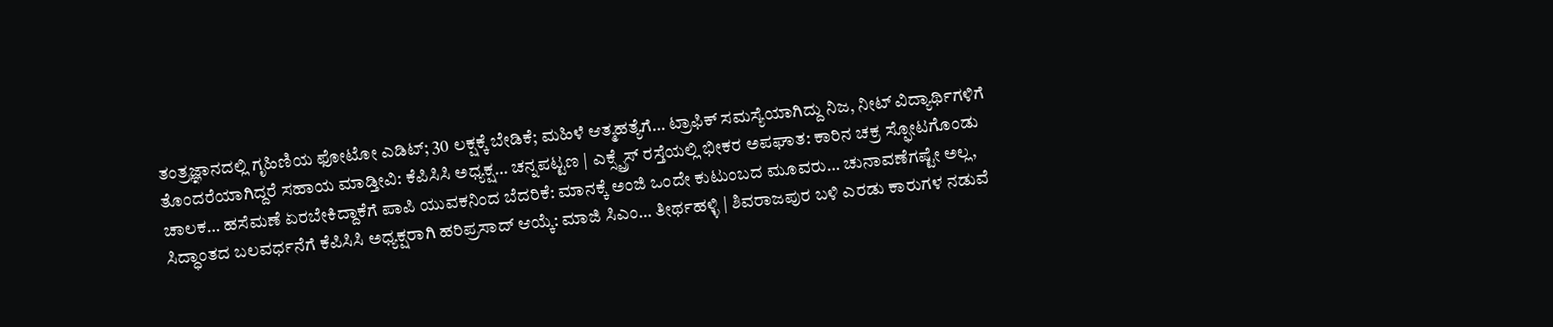ತಂತ್ರಜ್ಞಾನದಲ್ಲಿ ಗೃಹಿಣಿಯ ಫೋಟೋ ಎಡಿಟ್; 30 ಲಕ್ಷಕ್ಕೆ ಬೇಡಿಕೆ; ಮಹಿಳೆ ಆತ್ಮಹತ್ಯೆಗೆ… ಟ್ರಾಫಿಕ್ ಸಮಸ್ಯೆಯಾಗಿದ್ದು ನಿಜ, ನೀಟ್ ವಿದ್ಯಾರ್ಥಿಗಳಿಗೆ ತೊಂದರೆಯಾಗಿದ್ದರೆ ಸಹಾಯ ಮಾಡ್ತೀವಿ: ಕೆಪಿಸಿಸಿ ಅಧ್ಯಕ್ಷ… ಚನ್ನಪಟ್ಟಣ | ಎಕ್ಸ್ಪ್ರೆಸ್ ರಸ್ತೆಯಲ್ಲಿ ಭೀಕರ ಅಪಘಾತ: ಕಾರಿನ ಚಕ್ರ ಸ್ಫೋಟಗೊಂಡು ಚಾಲಕ… ಹಸೆಮಣೆ ಏರಬೇಕಿದ್ದಾಕೆಗೆ ಪಾಪಿ ಯುವಕನಿಂದ ಬೆದರಿಕೆ: ಮಾನಕ್ಕೆ ಅಂಜಿ ಒಂದೇ ಕುಟುಂಬದ ಮೂವರು… ಚುನಾವಣೆಗಷ್ಟೇ ಅಲ್ಲ, ಸಿದ್ಧಾಂತದ ಬಲವರ್ಧನೆಗೆ ಕೆಪಿಸಿಸಿ ಅಧ್ಯಕ್ಷರಾಗಿ ಹರಿಪ್ರಸಾದ್ ಆಯ್ಕೆ: ಮಾಜಿ ಸಿಎಂ… ತೀರ್ಥಹಳ್ಳಿ | ಶಿವರಾಜಪುರ ಬಳಿ ಎರಡು ಕಾರುಗಳ ನಡುವೆ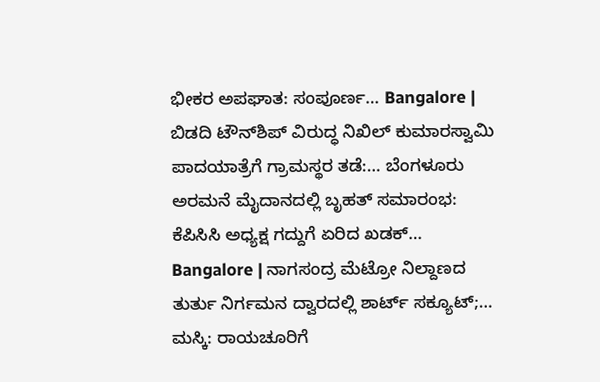ಭೀಕರ ಅಪಘಾತ: ಸಂಪೂರ್ಣ… Bangalore | ಬಿಡದಿ ಟೌನ್‌ಶಿಪ್ ವಿರುದ್ಧ ನಿಖಿಲ್ ಕುಮಾರಸ್ವಾಮಿ ಪಾದಯಾತ್ರೆಗೆ ಗ್ರಾಮಸ್ಥರ ತಡೆ:… ಬೆಂಗಳೂರು ಅರಮನೆ ಮೈದಾನದಲ್ಲಿ ಬೃಹತ್ ಸಮಾರಂಭ: ಕೆಪಿಸಿಸಿ ಅಧ್ಯಕ್ಷ ಗದ್ದುಗೆ ಏರಿದ ಖಡಕ್… Bangalore | ನಾಗಸಂದ್ರ ಮೆಟ್ರೋ ನಿಲ್ದಾಣದ ತುರ್ತು ನಿರ್ಗಮನ ದ್ವಾರದಲ್ಲಿ ಶಾರ್ಟ್ ಸಕ್ಯೂಟ್;… ಮಸ್ಕಿ: ರಾಯಚೂರಿಗೆ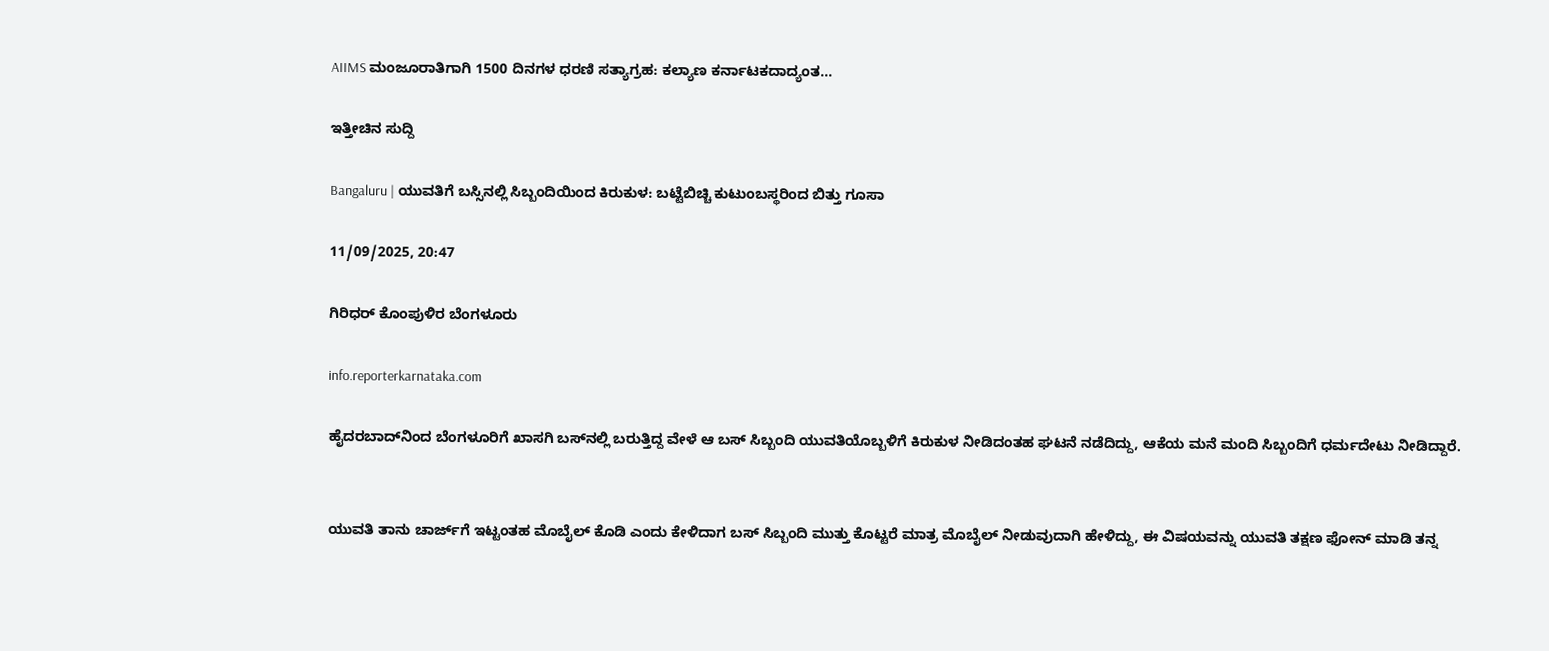AIIMS ಮಂಜೂರಾತಿಗಾಗಿ 1500 ದಿನಗಳ ಧರಣಿ ಸತ್ಯಾಗ್ರಹ: ಕಲ್ಯಾಣ ಕರ್ನಾಟಕದಾದ್ಯಂತ…

ಇತ್ತೀಚಿನ ಸುದ್ದಿ

Bangaluru | ಯುವತಿಗೆ ಬಸ್ಸಿನಲ್ಲಿ ಸಿಬ್ಬಂದಿಯಿಂದ ಕಿರುಕುಳ: ಬಟ್ಟೆಬಿಚ್ಚಿ ಕುಟುಂಬಸ್ಥರಿಂದ ಬಿತ್ತು ಗೂಸಾ

11/09/2025, 20:47

ಗಿರಿಧರ್ ಕೊಂಪುಳಿರ ಬೆಂಗಳೂರು

info.reporterkarnataka.com

ಹೈದರಬಾದ್‌ನಿಂದ ಬೆಂಗಳೂರಿಗೆ ಖಾಸಗಿ ಬಸ್‌ನಲ್ಲಿ ಬರುತ್ತಿದ್ದ ವೇಳೆ ಆ ಬಸ್‌ ಸಿಬ್ಬಂದಿ ಯುವತಿಯೊಬ್ಬಳಿಗೆ ಕಿರುಕುಳ ನೀಡಿದಂತಹ ಘಟನೆ ನಡೆದಿದ್ದು, ಆಕೆಯ ಮನೆ ಮಂದಿ ಸಿಬ್ಬಂದಿಗೆ ಧರ್ಮದೇಟು ನೀಡಿದ್ದಾರೆ.


ಯುವತಿ ತಾನು ಚಾರ್ಜ್‌ಗೆ ಇಟ್ಟಂತಹ ಮೊಬೈಲ್‌ ಕೊಡಿ ಎಂದು ಕೇಳಿದಾಗ ಬಸ್‌ ಸಿಬ್ಬಂದಿ ಮುತ್ತು ಕೊಟ್ಟರೆ ಮಾತ್ರ ಮೊಬೈಲ್‌ ನೀಡುವುದಾಗಿ ಹೇಳಿದ್ದು, ಈ ವಿಷಯವನ್ನು ಯುವತಿ ತಕ್ಷಣ ಫೋನ್‌ ಮಾಡಿ ತನ್ನ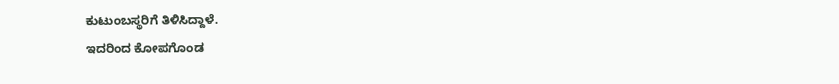ಕುಟುಂಬಸ್ಥರಿಗೆ ತಿಳಿಸಿದ್ದಾಳೆ.
ಇದರಿಂದ ಕೋಪಗೊಂಡ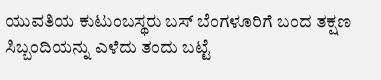ಯುವತಿಯ ಕುಟುಂಬಸ್ಥರು ಬಸ್‌ ಬೆಂಗಳೂರಿಗೆ ಬಂದ ತಕ್ಷಣ ಸಿಬ್ಬಂದಿಯನ್ನು ಎಳೆದು ತಂದು ಬಟ್ಟೆ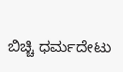ಬಿಚ್ಚಿ ಧರ್ಮದೇಟು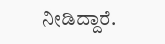ನೀಡಿದ್ದಾರೆ.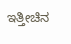ಇತ್ತೀಚಿನ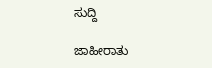ಸುದ್ದಿ

ಜಾಹೀರಾತು